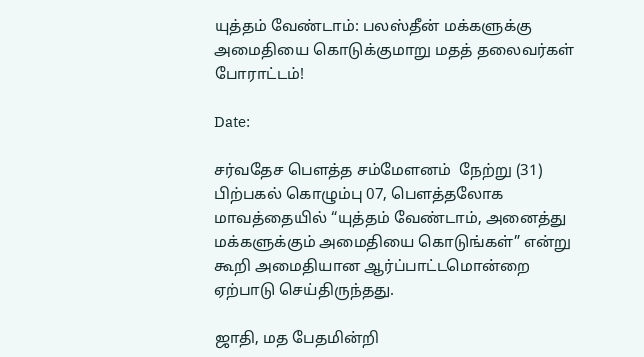யுத்தம் வேண்டாம்: பலஸ்தீன் மக்களுக்கு அமைதியை கொடுக்குமாறு மதத் தலைவர்கள் போராட்டம்!

Date:

சர்வதேச பெளத்த சம்மேளனம்  நேற்று (31) பிற்பகல் கொழும்பு 07, பௌத்தலோக மாவத்தையில் “யுத்தம் வேண்டாம், அனைத்து மக்களுக்கும் அமைதியை கொடுங்கள்” என்று கூறி அமைதியான ஆர்ப்பாட்டமொன்றை ஏற்பாடு செய்திருந்தது.

ஜாதி, மத பேதமின்றி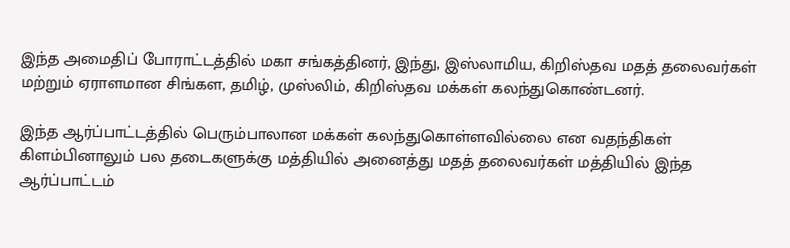இந்த அமைதிப் போராட்டத்தில் மகா சங்கத்தினர், இந்து, இஸ்லாமிய, கிறிஸ்தவ மதத் தலைவர்கள் மற்றும் ஏராளமான சிங்கள, தமிழ், முஸ்லிம், கிறிஸ்தவ மக்கள் கலந்துகொண்டனர்.

இந்த ஆர்ப்பாட்டத்தில் பெரும்பாலான மக்கள் கலந்துகொள்ளவில்லை என வதந்திகள் கிளம்பினாலும் பல தடைகளுக்கு மத்தியில் அனைத்து மதத் தலைவர்கள் மத்தியில் இந்த ஆர்ப்பாட்டம்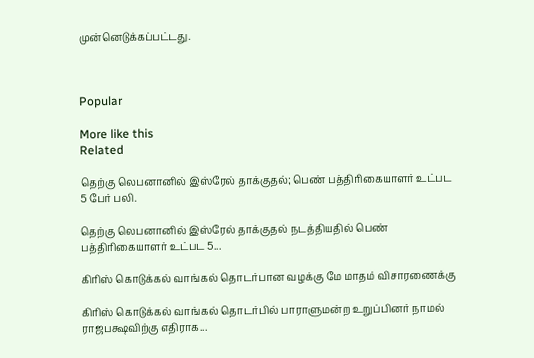முன்னெடுக்கப்பட்டது.



Popular

More like this
Related

தெற்கு லெபனானில் இஸ்ரேல் தாக்குதல்; பெண் பத்திரிகையாளர் உட்பட 5 பேர் பலி.

தெற்கு லெபனானில் இஸ்ரேல் தாக்குதல் நடத்தியதில் பெண் பத்திரிகையாளர் உட்பட 5...

கிரிஸ் கொடுக்கல் வாங்கல் தொடர்பான வழக்கு மே மாதம் விசாரணைக்கு

கிரிஸ் கொடுக்கல் வாங்கல் தொடர்பில் பாராளுமன்ற உறுப்பினர் நாமல் ராஜபக்ஷவிற்கு எதிராக...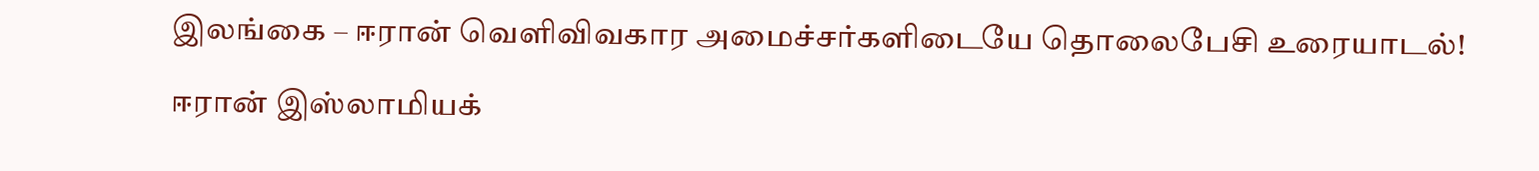இலங்கை – ஈரான் வெளிவிவகார அமைச்சர்களிடையே தொலைபேசி உரையாடல்!

ஈரான் இஸ்லாமியக்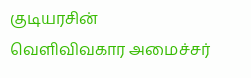குடியரசின் வெளிவிவகார அமைச்சர்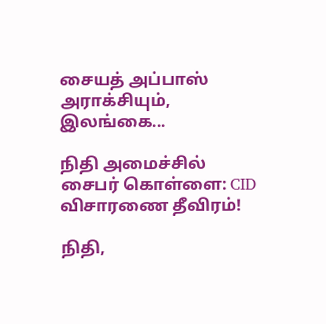சையத் அப்பாஸ் அராக்சியும், இலங்கை...

நிதி அமைச்சில் சைபர் கொள்ளை: CID விசாரணை தீவிரம்!

நிதி,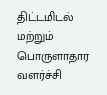திட்டமிடல் மற்றும் பொருளாதார வளர்ச்சி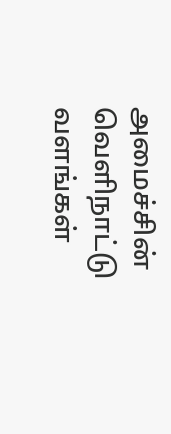அமைச்சின் வெளிநாட்டு வளங்கள்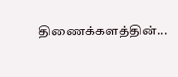திணைக்களத்தின்...